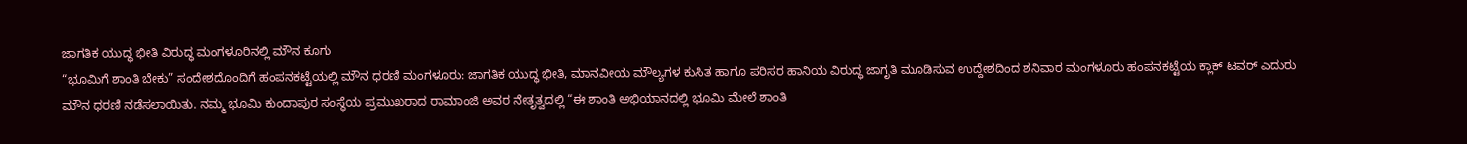ಜಾಗತಿಕ ಯುದ್ಧ ಭೀತಿ ವಿರುದ್ಧ ಮಂಗಳೂರಿನಲ್ಲಿ ಮೌನ ಕೂಗು
“ಭೂಮಿಗೆ ಶಾಂತಿ ಬೇಕು” ಸಂದೇಶದೊಂದಿಗೆ ಹಂಪನಕಟ್ಟೆಯಲ್ಲಿ ಮೌನ ಧರಣಿ ಮಂಗಳೂರು: ಜಾಗತಿಕ ಯುದ್ಧ ಭೀತಿ, ಮಾನವೀಯ ಮೌಲ್ಯಗಳ ಕುಸಿತ ಹಾಗೂ ಪರಿಸರ ಹಾನಿಯ ವಿರುದ್ಧ ಜಾಗೃತಿ ಮೂಡಿಸುವ ಉದ್ದೇಶದಿಂದ ಶನಿವಾರ ಮಂಗಳೂರು ಹಂಪನಕಟ್ಟೆಯ ಕ್ಲಾಕ್ ಟವರ್ ಎದುರು ಮೌನ ಧರಣಿ ನಡೆಸಲಾಯಿತು. ನಮ್ಮ ಭೂಮಿ ಕುಂದಾಪುರ ಸಂಸ್ಥೆಯ ಪ್ರಮುಖರಾದ ರಾಮಾಂಜಿ ಅವರ ನೇತೃತ್ವದಲ್ಲಿ “ಈ ಶಾಂತಿ ಅಭಿಯಾನದಲ್ಲಿ ಭೂಮಿ ಮೇಲೆ ಶಾಂತಿ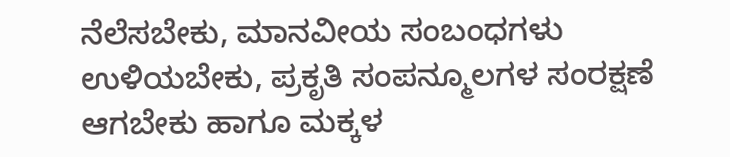ನೆಲೆಸಬೇಕು, ಮಾನವೀಯ ಸಂಬಂಧಗಳು ಉಳಿಯಬೇಕು, ಪ್ರಕೃತಿ ಸಂಪನ್ಮೂಲಗಳ ಸಂರಕ್ಷಣೆ ಆಗಬೇಕು ಹಾಗೂ ಮಕ್ಕಳ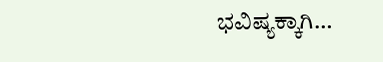ಭವಿಷ್ಯಕ್ಕಾಗಿ…